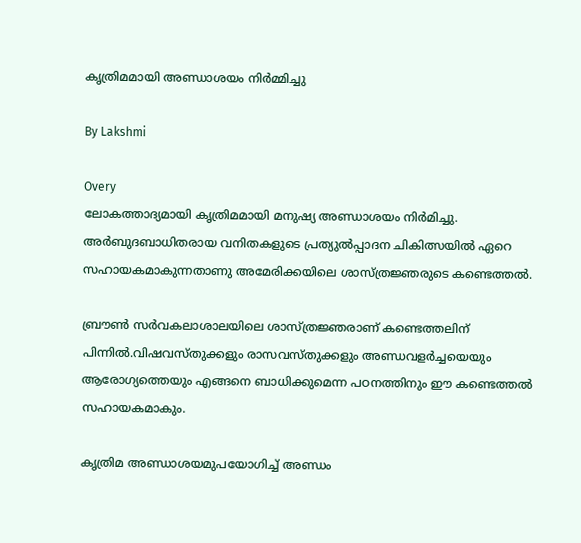കൃത്രിമമായി അണ്ഡാശയം നിര്‍മ്മിച്ചു

By Lakshmi

Overy
ലോകത്താദ്യമായി കൃത്രിമമായി മനുഷ്യ അണ്ഡാശയം നിര്‍മിച്ചു. അര്‍ബുദബാധിതരായ വനിതകളുടെ പ്രത്യുല്‍പ്പാദന ചികിത്സയില്‍ ഏറെ സഹായകമാകുന്നതാണു അമേരിക്കയിലെ ശാസ്ത്രജ്ഞരുടെ കണ്ടെത്തല്‍.

ബ്രൗണ്‍ സര്‍വകലാശാലയിലെ ശാസ്ത്രജ്ഞരാണ് കണ്ടെത്തലിന് പിന്നില്‍.വിഷവസ്തുക്കളും രാസവസ്തുക്കളും അണ്ഡവളര്‍ച്ചയെയും ആരോഗ്യത്തെയും എങ്ങനെ ബാധിക്കുമെന്ന പഠനത്തിനും ഈ കണ്ടെത്തല്‍ സഹായകമാകും.

കൃത്രിമ അണ്ഡാശയമുപയോഗിച്ച് അണ്ഡം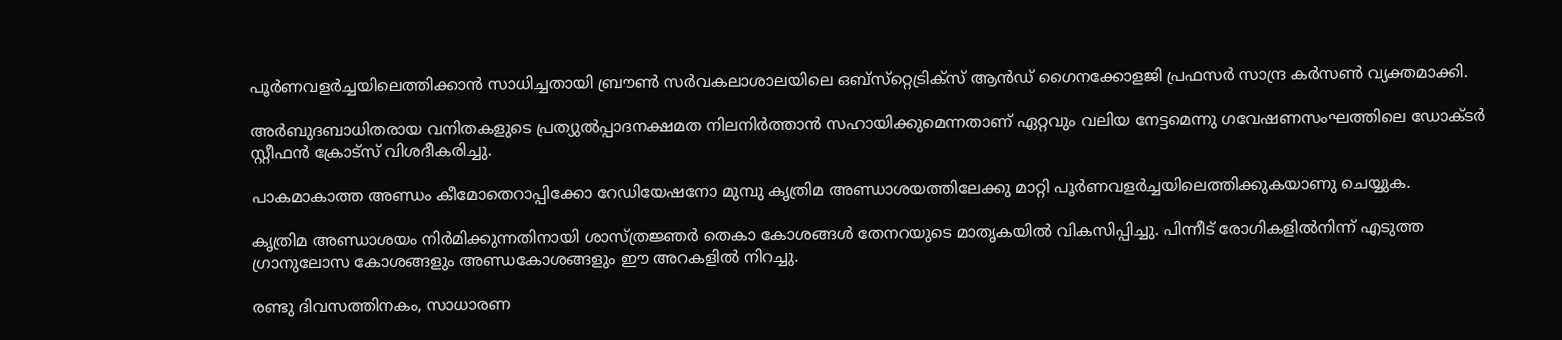പൂര്‍ണവളര്‍ച്ചയിലെത്തിക്കാന്‍ സാധിച്ചതായി ബ്രൗണ്‍ സര്‍വകലാശാലയിലെ ഒബ്‌സ്‌റ്റെട്രിക്‌സ് ആന്‍ഡ് ഗൈനക്കോളജി പ്രഫസര്‍ സാന്ദ്ര കര്‍സണ്‍ വ്യക്തമാക്കി.

അര്‍ബുദബാധിതരായ വനിതകളുടെ പ്രത്യുല്‍പ്പാദനക്ഷമത നിലനിര്‍ത്താന്‍ സഹായിക്കുമെന്നതാണ് ഏറ്റവും വലിയ നേട്ടമെന്നു ഗവേഷണസംഘത്തിലെ ഡോക്ടര്‍ സ്റ്റീഫന്‍ ക്രോട്‌സ് വിശദീകരിച്ചു.

പാകമാകാത്ത അണ്ഡം കീമോതെറാപ്പിക്കോ റേഡിയേഷനോ മുമ്പു കൃത്രിമ അണ്ഡാശയത്തിലേക്കു മാറ്റി പൂര്‍ണവളര്‍ച്ചയിലെത്തിക്കുകയാണു ചെയ്യുക.

കൃത്രിമ അണ്ഡാശയം നിര്‍മിക്കുന്നതിനായി ശാസ്ത്രജ്ഞര്‍ തെകാ കോശങ്ങള്‍ തേനറയുടെ മാതൃകയില്‍ വികസിപ്പിച്ചു. പിന്നീട് രോഗികളില്‍നിന്ന് എടുത്ത ഗ്രാനുലോസ കോശങ്ങളും അണ്ഡകോശങ്ങളും ഈ അറകളില്‍ നിറച്ചു.

രണ്ടു ദിവസത്തിനകം, സാധാരണ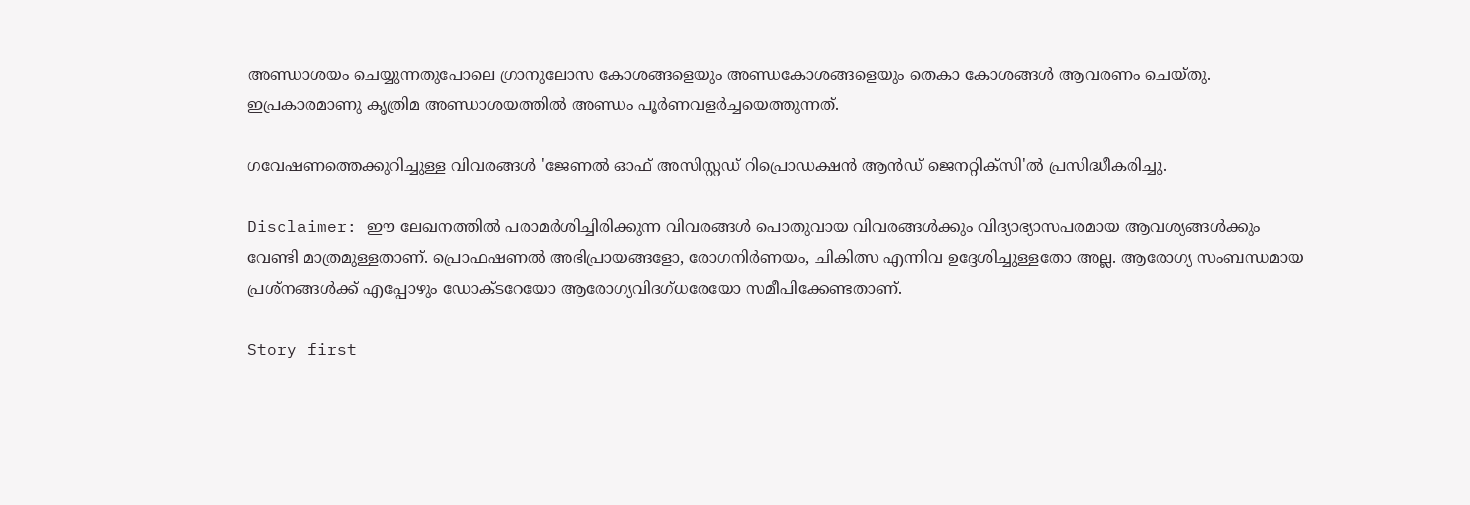അണ്ഡാശയം ചെയ്യുന്നതുപോലെ ഗ്രാനുലോസ കോശങ്ങളെയും അണ്ഡകോശങ്ങളെയും തെകാ കോശങ്ങള്‍ ആവരണം ചെയ്തു. ഇപ്രകാരമാണു കൃത്രിമ അണ്ഡാശയത്തില്‍ അണ്ഡം പൂര്‍ണവളര്‍ച്ചയെത്തുന്നത്.

ഗവേഷണത്തെക്കുറിച്ചുള്ള വിവരങ്ങള്‍ 'ജേണല്‍ ഓഫ് അസിസ്റ്റഡ് റിപ്രൊഡക്ഷന്‍ ആന്‍ഡ് ജെനറ്റിക്‌സി'ല്‍ പ്രസിദ്ധീകരിച്ചു.

Disclaimer: ഈ ലേഖനത്തില്‍ പരാമര്‍ശിച്ചിരിക്കുന്ന വിവരങ്ങള്‍ പൊതുവായ വിവരങ്ങള്‍ക്കും വിദ്യാഭ്യാസപരമായ ആവശ്യങ്ങള്‍ക്കും വേണ്ടി മാത്രമുള്ളതാണ്. പ്രൊഫഷണല്‍ അഭിപ്രായങ്ങളോ, രോഗനിര്‍ണയം, ചികിത്സ എന്നിവ ഉദ്ദേശിച്ചുള്ളതോ അല്ല. ആരോഗ്യ സംബന്ധമായ പ്രശ്‌നങ്ങള്‍ക്ക് എപ്പോഴും ഡോക്ടറേയോ ആരോഗ്യവിദഗ്ധരേയോ സമീപിക്കേണ്ടതാണ്.

Story first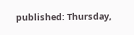published: Thursday,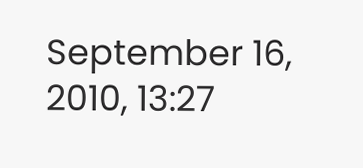September 16, 2010, 13:27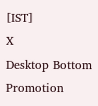[IST]
X
Desktop Bottom Promotion